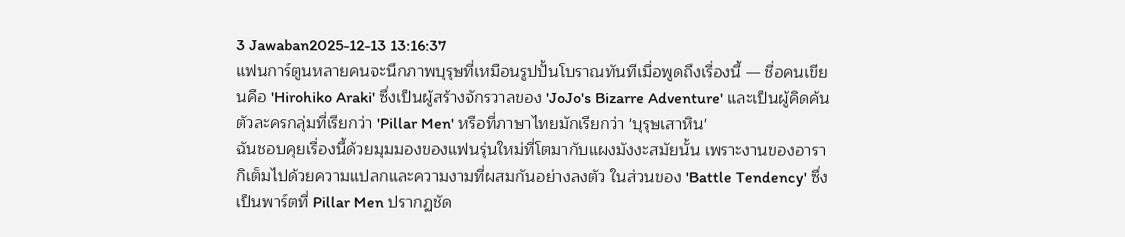3 Jawaban2025-12-13 13:16:37
แฟนการ์ตูนหลายคนจะนึกภาพบุรุษที่เหมือนรูปปั้นโบราณทันทีเมื่อพูดถึงเรื่องนี้ — ชื่อคนเขียนคือ 'Hirohiko Araki' ซึ่งเป็นผู้สร้างจักรวาลของ 'JoJo's Bizarre Adventure' และเป็นผู้คิดค้นตัวละครกลุ่มที่เรียกว่า 'Pillar Men' หรือที่ภาษาไทยมักเรียกว่า 'บุรุษเสาหิน'
ฉันชอบคุยเรื่องนี้ด้วยมุมมองของแฟนรุ่นใหม่ที่โตมากับแผงมังงะสมัยนั้น เพราะงานของอารากิเต็มไปด้วยความแปลกและความงามที่ผสมกันอย่างลงตัว ในส่วนของ 'Battle Tendency' ซึ่งเป็นพาร์ตที่ Pillar Men ปรากฏชัด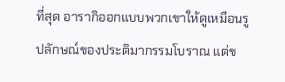ที่สุด อารากิออกแบบพวกเขาให้ดูเหมือนรูปลักษณ์ของประติมากรรมโบราณ แต่ข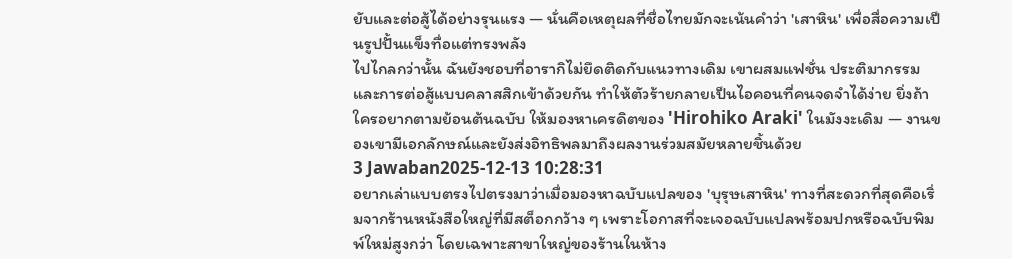ยับและต่อสู้ได้อย่างรุนแรง — นั่นคือเหตุผลที่ชื่อไทยมักจะเน้นคำว่า 'เสาหิน' เพื่อสื่อความเป็นรูปปั้นแข็งทื่อแต่ทรงพลัง
ไปไกลกว่านั้น ฉันยังชอบที่อารากิไม่ยึดติดกับแนวทางเดิม เขาผสมแฟชั่น ประติมากรรม และการต่อสู้แบบคลาสสิกเข้าด้วยกัน ทำให้ตัวร้ายกลายเป็นไอคอนที่คนจดจำได้ง่าย ยิ่งถ้าใครอยากตามย้อนต้นฉบับ ให้มองหาเครดิตของ 'Hirohiko Araki' ในมังงะเดิม — งานของเขามีเอกลักษณ์และยังส่งอิทธิพลมาถึงผลงานร่วมสมัยหลายชิ้นด้วย
3 Jawaban2025-12-13 10:28:31
อยากเล่าแบบตรงไปตรงมาว่าเมื่อมองหาฉบับแปลของ 'บุรุษเสาหิน' ทางที่สะดวกที่สุดคือเริ่มจากร้านหนังสือใหญ่ที่มีสต็อกกว้าง ๆ เพราะโอกาสที่จะเจอฉบับแปลพร้อมปกหรือฉบับพิมพ์ใหม่สูงกว่า โดยเฉพาะสาขาใหญ่ของร้านในห้าง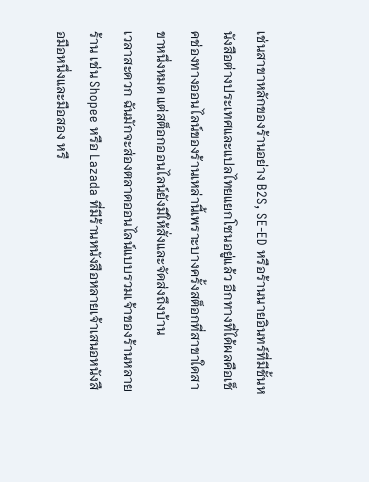เช่นสาขาหลักของร้านอย่าง B2S, SE-ED หรือร้านนายอินทร์ที่มีชั้นหนังสือต่างประเทศและแปลไทยแยกโซนอยู่แล้ว อีกทางที่ได้ผลคือเช็คช่องทางออนไลน์ของร้านเหล่านี้เพราะบางครั้งสต็อกที่สาขาใดสาขาหนึ่งหมด แต่สต็อกออนไลน์ยังมีให้สั่งและจัดส่งถึงบ้าน
เวลาสะดวก ฉันมักจะส่องตลาดออนไลน์แบบรวมเจ้าของร้านหลายร้าน เช่น Shopee หรือ Lazada ที่มีร้านหนังสือหลายเจ้าเสนอหนังสือมือหนึ่งและมือสอง หรื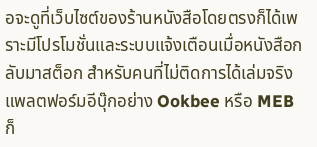อจะดูที่เว็บไซต์ของร้านหนังสือโดยตรงก็ได้เพราะมีโปรโมชั่นและระบบแจ้งเตือนเมื่อหนังสือกลับมาสต็อก สำหรับคนที่ไม่ติดการได้เล่มจริง แพลตฟอร์มอีบุ๊กอย่าง Ookbee หรือ MEB ก็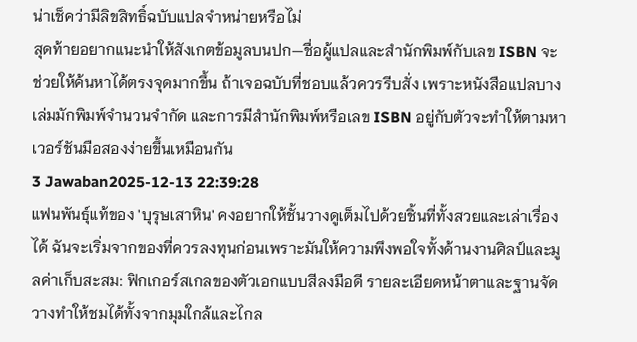น่าเช็คว่ามีลิขสิทธิ์ฉบับแปลจำหน่ายหรือไม่
สุดท้ายอยากแนะนำให้สังเกตข้อมูลบนปก—ชื่อผู้แปลและสำนักพิมพ์กับเลข ISBN จะช่วยให้ค้นหาได้ตรงจุดมากขึ้น ถ้าเจอฉบับที่ชอบแล้วควรรีบสั่ง เพราะหนังสือแปลบางเล่มมักพิมพ์จำนวนจำกัด และการมีสำนักพิมพ์หรือเลข ISBN อยู่กับตัวจะทำให้ตามหาเวอร์ชันมือสองง่ายขึ้นเหมือนกัน
3 Jawaban2025-12-13 22:39:28
แฟนพันธุ์แท้ของ 'บุรุษเสาหิน' คงอยากให้ชั้นวางดูเต็มไปด้วยชิ้นที่ทั้งสวยและเล่าเรื่องได้ ฉันจะเริ่มจากของที่ควรลงทุนก่อนเพราะมันให้ความพึงพอใจทั้งด้านงานศิลป์และมูลค่าเก็บสะสม: ฟิกเกอร์สเกลของตัวเอกแบบสีลงมือดี รายละเอียดหน้าตาและฐานจัดวางทำให้ชมได้ทั้งจากมุมใกล้และไกล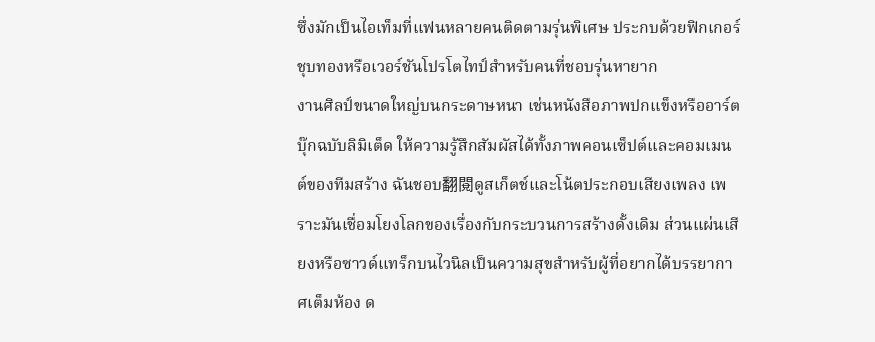ซึ่งมักเป็นไอเท็มที่แฟนหลายคนติดตามรุ่นพิเศษ ประกบด้วยฟิกเกอร์ชุบทองหรือเวอร์ชันโปรโตไทป์สำหรับคนที่ชอบรุ่นหายาก
งานศิลป์ขนาดใหญ่บนกระดาษหนา เช่นหนังสือภาพปกแข็งหรืออาร์ตบุ๊กฉบับลิมิเต็ด ให้ความรู้สึกสัมผัสได้ทั้งภาพคอนเซ็ปต์และคอมเมนต์ของทีมสร้าง ฉันชอบ翻閱ดูสเก็ตช์และโน้ตประกอบเสียงเพลง เพราะมันเชื่อมโยงโลกของเรื่องกับกระบวนการสร้างดั้งเดิม ส่วนแผ่นเสียงหรือซาวด์แทร็กบนไวนิลเป็นความสุขสำหรับผู้ที่อยากได้บรรยากาศเต็มห้อง ด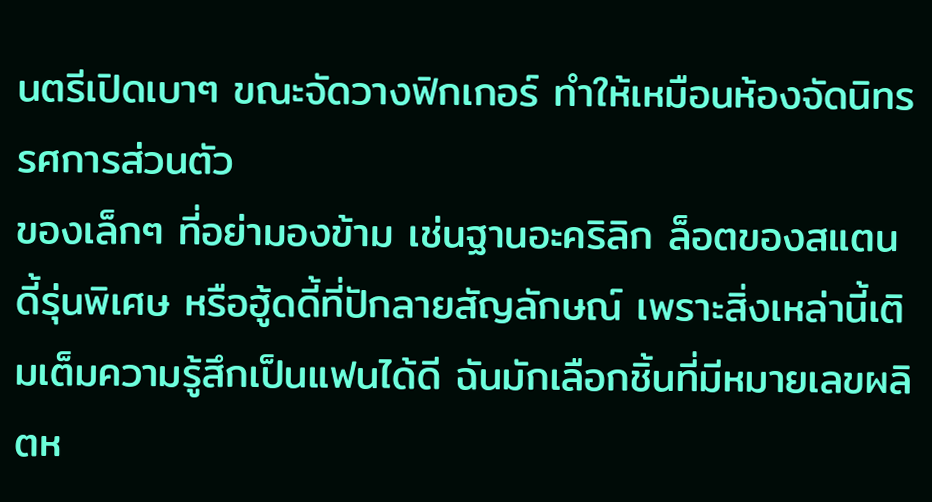นตรีเปิดเบาๆ ขณะจัดวางฟิกเกอร์ ทำให้เหมือนห้องจัดนิทรรศการส่วนตัว
ของเล็กๆ ที่อย่ามองข้าม เช่นฐานอะคริลิก ล็อตของสแตนดี้รุ่นพิเศษ หรือฮู้ดดี้ที่ปักลายสัญลักษณ์ เพราะสิ่งเหล่านี้เติมเต็มความรู้สึกเป็นแฟนได้ดี ฉันมักเลือกชิ้นที่มีหมายเลขผลิตห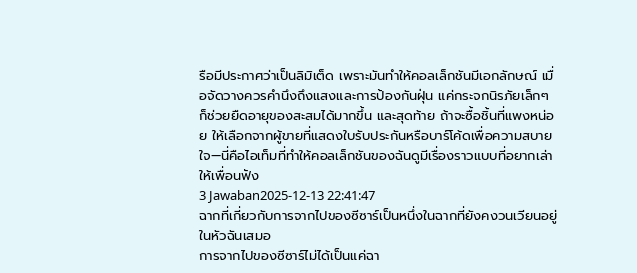รือมีประกาศว่าเป็นลิมิเต็ด เพราะมันทำให้คอลเล็กชันมีเอกลักษณ์ เมื่อจัดวางควรคำนึงถึงแสงและการป้องกันฝุ่น แค่กระจกนิรภัยเล็กๆ ก็ช่วยยืดอายุของสะสมได้มากขึ้น และสุดท้าย ถ้าจะซื้อชิ้นที่แพงหน่อย ให้เลือกจากผู้ขายที่แสดงใบรับประกันหรือบาร์โค้ดเพื่อความสบายใจ—นี่คือไอเท็มที่ทำให้คอลเล็กชันของฉันดูมีเรื่องราวแบบที่อยากเล่าให้เพื่อนฟัง
3 Jawaban2025-12-13 22:41:47
ฉากที่เกี่ยวกับการจากไปของซีซาร์เป็นหนึ่งในฉากที่ยังคงวนเวียนอยู่ในหัวฉันเสมอ
การจากไปของซีซาร์ไม่ได้เป็นแค่ฉา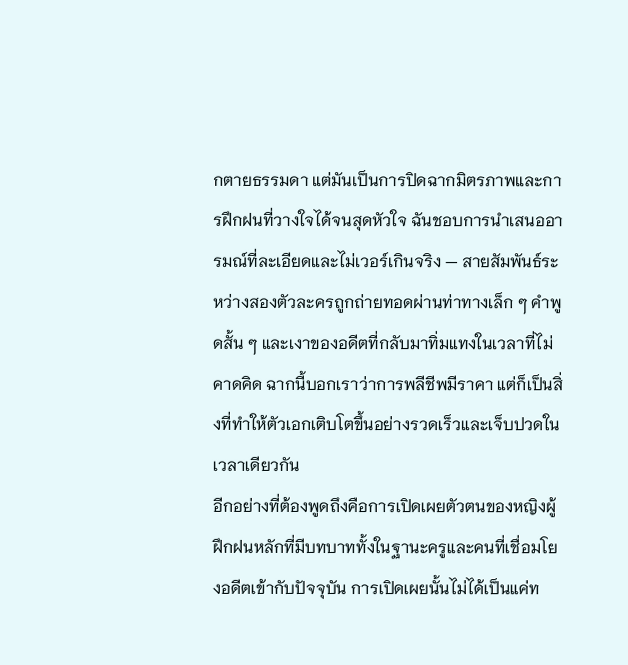กตายธรรมดา แต่มันเป็นการปิดฉากมิตรภาพและการฝึกฝนที่วางใจได้จนสุดหัวใจ ฉันชอบการนำเสนออารมณ์ที่ละเอียดและไม่เวอร์เกินจริง — สายสัมพันธ์ระหว่างสองตัวละครถูกถ่ายทอดผ่านท่าทางเล็ก ๆ คำพูดสั้น ๆ และเงาของอดีตที่กลับมาทิ่มแทงในเวลาที่ไม่คาดคิด ฉากนี้บอกเราว่าการพลีชีพมีราคา แต่ก็เป็นสิ่งที่ทำให้ตัวเอกเติบโตขึ้นอย่างรวดเร็วและเจ็บปวดในเวลาเดียวกัน
อีกอย่างที่ต้องพูดถึงคือการเปิดเผยตัวตนของหญิงผู้ฝึกฝนหลักที่มีบทบาททั้งในฐานะครูและคนที่เชื่อมโยงอดีตเข้ากับปัจจุบัน การเปิดเผยนั้นไม่ได้เป็นแค่ท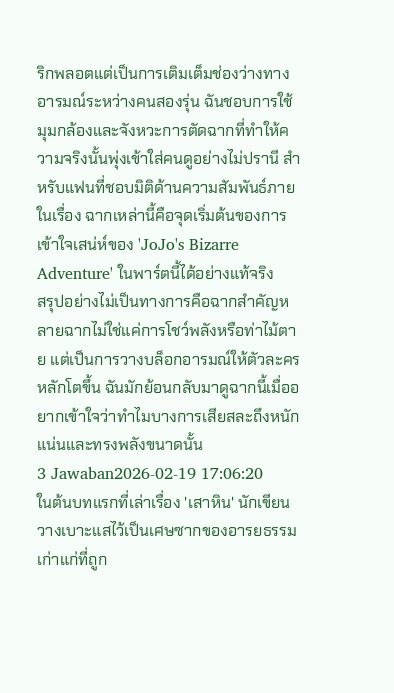ริกพลอตแต่เป็นการเติมเต็มช่องว่างทางอารมณ์ระหว่างคนสองรุ่น ฉันชอบการใช้มุมกล้องและจังหวะการตัดฉากที่ทำให้ความจริงนั้นพุ่งเข้าใส่คนดูอย่างไม่ปรานี สำหรับแฟนที่ชอบมิติด้านความสัมพันธ์ภายในเรื่อง ฉากเหล่านี้คือจุดเริ่มต้นของการเข้าใจเสน่ห์ของ 'JoJo's Bizarre Adventure' ในพาร์ตนี้ได้อย่างแท้จริง
สรุปอย่างไม่เป็นทางการคือฉากสำคัญหลายฉากไม่ใช่แค่การโชว์พลังหรือท่าไม้ตาย แต่เป็นการวางบล็อกอารมณ์ให้ตัวละครหลักโตขึ้น ฉันมักย้อนกลับมาดูฉากนี้เมื่ออยากเข้าใจว่าทำไมบางการเสียสละถึงหนักแน่นและทรงพลังขนาดนั้น
3 Jawaban2026-02-19 17:06:20
ในต้นบทแรกที่เล่าเรื่อง 'เสาหิน' นักเขียนวางเบาะแสไว้เป็นเศษซากของอารยธรรมเก่าแก่ที่ถูก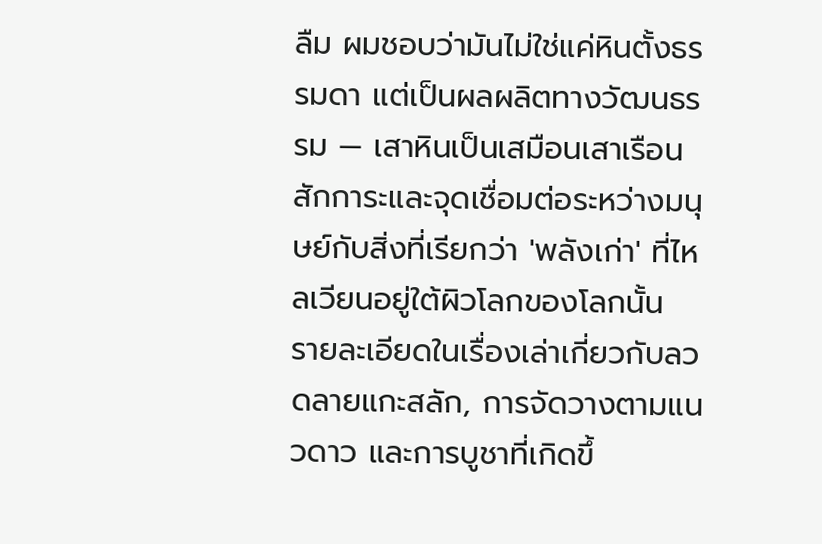ลืม ผมชอบว่ามันไม่ใช่แค่หินตั้งธรรมดา แต่เป็นผลผลิตทางวัฒนธรรม — เสาหินเป็นเสมือนเสาเรือนสักการะและจุดเชื่อมต่อระหว่างมนุษย์กับสิ่งที่เรียกว่า 'พลังเก่า' ที่ไหลเวียนอยู่ใต้ผิวโลกของโลกนั้น
รายละเอียดในเรื่องเล่าเกี่ยวกับลวดลายแกะสลัก, การจัดวางตามแนวดาว และการบูชาที่เกิดขึ้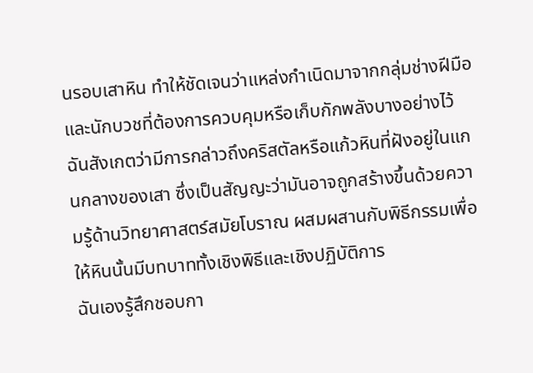นรอบเสาหิน ทำให้ชัดเจนว่าแหล่งกำเนิดมาจากกลุ่มช่างฝีมือและนักบวชที่ต้องการควบคุมหรือเก็บกักพลังบางอย่างไว้ ฉันสังเกตว่ามีการกล่าวถึงคริสตัลหรือแก้วหินที่ฝังอยู่ในแกนกลางของเสา ซึ่งเป็นสัญญะว่ามันอาจถูกสร้างขึ้นด้วยความรู้ด้านวิทยาศาสตร์สมัยโบราณ ผสมผสานกับพิธีกรรมเพื่อให้หินนั้นมีบทบาททั้งเชิงพิธีและเชิงปฏิบัติการ
ฉันเองรู้สึกชอบกา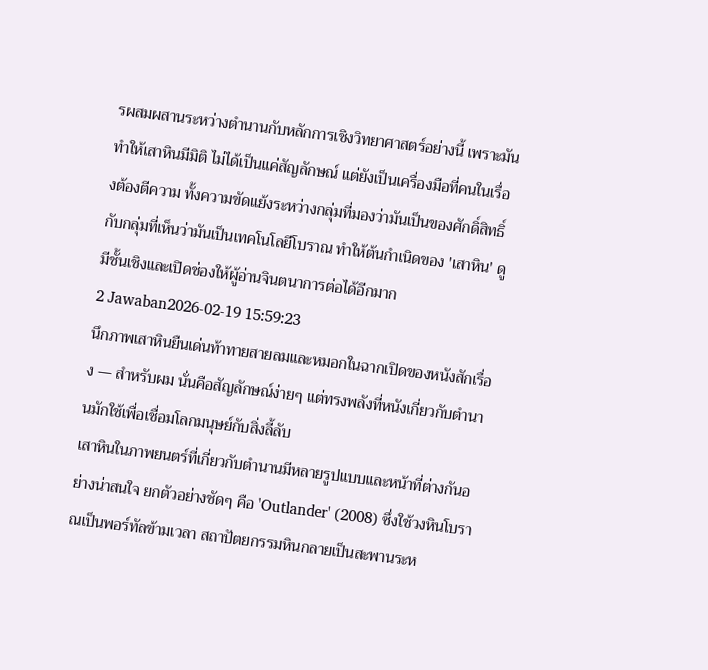รผสมผสานระหว่างตำนานกับหลักการเชิงวิทยาศาสตร์อย่างนี้ เพราะมันทำให้เสาหินมีมิติ ไม่ได้เป็นแค่สัญลักษณ์ แต่ยังเป็นเครื่องมือที่คนในเรื่องต้องตีความ ทั้งความขัดแย้งระหว่างกลุ่มที่มองว่ามันเป็นของศักดิ์สิทธิ์กับกลุ่มที่เห็นว่ามันเป็นเทคโนโลยีโบราณ ทำให้ต้นกำเนิดของ 'เสาหิน' ดูมีชั้นเชิงและเปิดช่องให้ผู้อ่านจินตนาการต่อได้อีกมาก
2 Jawaban2026-02-19 15:59:23
นึกภาพเสาหินยืนเด่นท้าทายสายลมและหมอกในฉากเปิดของหนังสักเรื่อง — สำหรับผม นั่นคือสัญลักษณ์ง่ายๆ แต่ทรงพลังที่หนังเกี่ยวกับตำนานมักใช้เพื่อเชื่อมโลกมนุษย์กับสิ่งลี้ลับ
เสาหินในภาพยนตร์ที่เกี่ยวกับตำนานมีหลายรูปแบบและหน้าที่ต่างกันอย่างน่าสนใจ ยกตัวอย่างชัดๆ คือ 'Outlander' (2008) ซึ่งใช้วงหินโบราณเป็นพอร์ทัลข้ามเวลา สถาปัตยกรรมหินกลายเป็นสะพานระห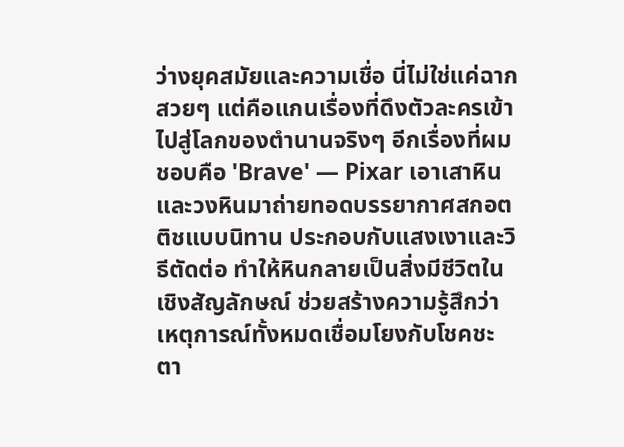ว่างยุคสมัยและความเชื่อ นี่ไม่ใช่แค่ฉากสวยๆ แต่คือแกนเรื่องที่ดึงตัวละครเข้าไปสู่โลกของตำนานจริงๆ อีกเรื่องที่ผมชอบคือ 'Brave' — Pixar เอาเสาหินและวงหินมาถ่ายทอดบรรยากาศสกอตติชแบบนิทาน ประกอบกับแสงเงาและวิธีตัดต่อ ทำให้หินกลายเป็นสิ่งมีชีวิตในเชิงสัญลักษณ์ ช่วยสร้างความรู้สึกว่าเหตุการณ์ทั้งหมดเชื่อมโยงกับโชคชะตา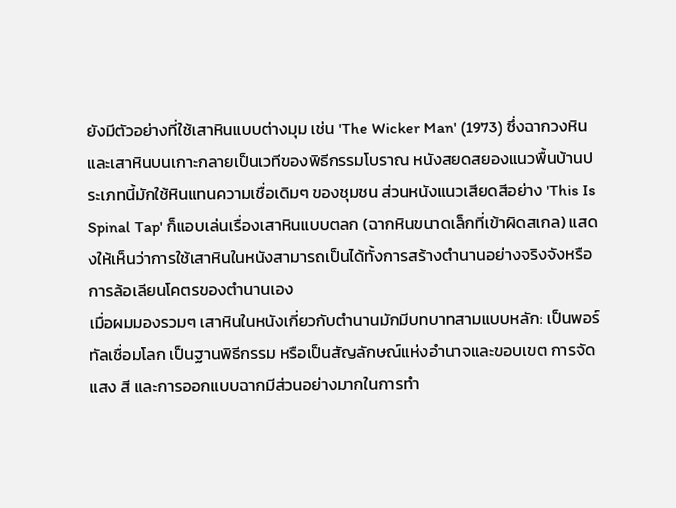ยังมีตัวอย่างที่ใช้เสาหินแบบต่างมุม เช่น 'The Wicker Man' (1973) ซึ่งฉากวงหินและเสาหินบนเกาะกลายเป็นเวทีของพิธีกรรมโบราณ หนังสยดสยองแนวพื้นบ้านประเภทนี้มักใช้หินแทนความเชื่อเดิมๆ ของชุมชน ส่วนหนังแนวเสียดสีอย่าง 'This Is Spinal Tap' ก็แอบเล่นเรื่องเสาหินแบบตลก (ฉากหินขนาดเล็กที่เข้าผิดสเกล) แสดงให้เห็นว่าการใช้เสาหินในหนังสามารถเป็นได้ทั้งการสร้างตำนานอย่างจริงจังหรือการล้อเลียนโคตรของตำนานเอง
เมื่อผมมองรวมๆ เสาหินในหนังเกี่ยวกับตำนานมักมีบทบาทสามแบบหลัก: เป็นพอร์ทัลเชื่อมโลก เป็นฐานพิธีกรรม หรือเป็นสัญลักษณ์แห่งอำนาจและขอบเขต การจัดแสง สี และการออกแบบฉากมีส่วนอย่างมากในการทำ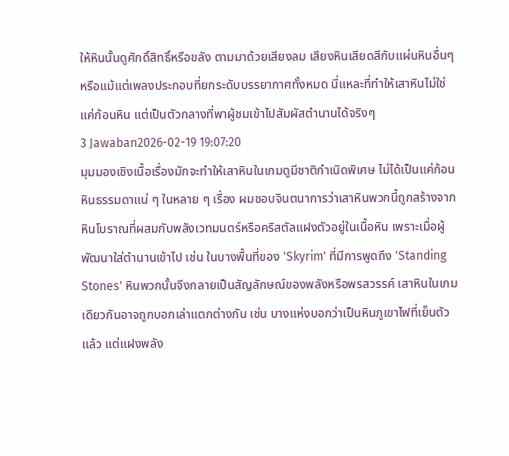ให้หินนั้นดูศักดิ์สิทธิ์หรือขลัง ตามมาด้วยเสียงลม เสียงหินเสียดสีกับแผ่นหินอื่นๆ หรือแม้แต่เพลงประกอบที่ยกระดับบรรยากาศทั้งหมด นี่แหละที่ทำให้เสาหินไม่ใช่แค่ก้อนหิน แต่เป็นตัวกลางที่พาผู้ชมเข้าไปสัมผัสตำนานได้จริงๆ
3 Jawaban2026-02-19 19:07:20
มุมมองเชิงเนื้อเรื่องมักจะทำให้เสาหินในเกมดูมีชาติกำเนิดพิเศษ ไม่ได้เป็นแค่ก้อนหินธรรมดาแน่ ๆ ในหลาย ๆ เรื่อง ผมชอบจินตนาการว่าเสาหินพวกนี้ถูกสร้างจากหินโบราณที่ผสมกับพลังเวทมนตร์หรือคริสตัลแฝงตัวอยู่ในเนื้อหิน เพราะเมื่อผู้พัฒนาใส่ตำนานเข้าไป เช่น ในบางพื้นที่ของ 'Skyrim' ที่มีการพูดถึง 'Standing Stones' หินพวกนั้นจึงกลายเป็นสัญลักษณ์ของพลังหรือพรสวรรค์ เสาหินในเกมเดียวกันอาจถูกบอกเล่าแตกต่างกัน เช่น บางแห่งบอกว่าเป็นหินภูเขาไฟที่เย็นตัวแล้ว แต่แฝงพลัง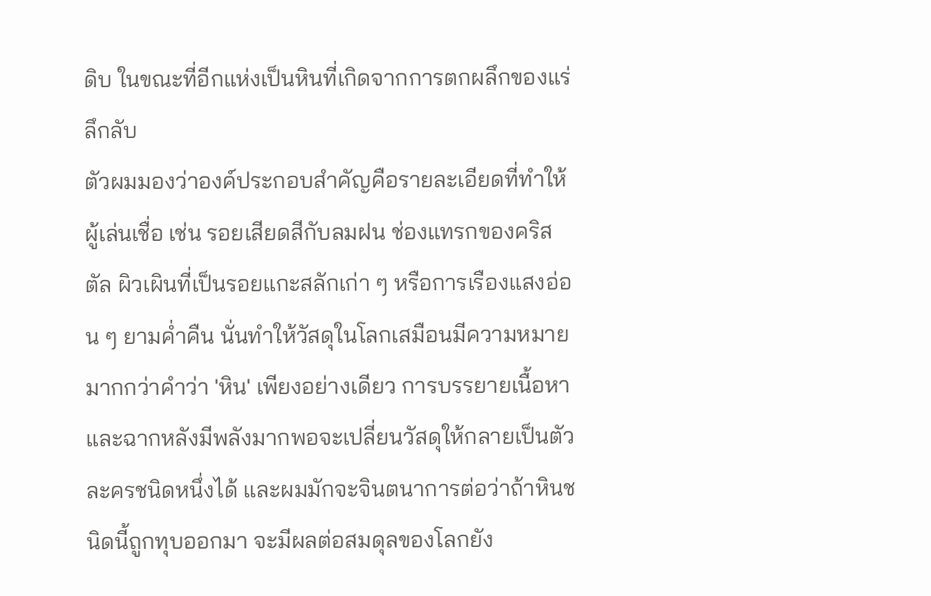ดิบ ในขณะที่อีกแห่งเป็นหินที่เกิดจากการตกผลึกของแร่ลึกลับ
ตัวผมมองว่าองค์ประกอบสำคัญคือรายละเอียดที่ทำให้ผู้เล่นเชื่อ เช่น รอยเสียดสีกับลมฝน ช่องแทรกของคริสตัล ผิวเผินที่เป็นรอยแกะสลักเก่า ๆ หรือการเรืองแสงอ่อน ๆ ยามค่ำคืน นั่นทำให้วัสดุในโลกเสมือนมีความหมายมากกว่าคำว่า 'หิน' เพียงอย่างเดียว การบรรยายเนื้อหาและฉากหลังมีพลังมากพอจะเปลี่ยนวัสดุให้กลายเป็นตัวละครชนิดหนึ่งได้ และผมมักจะจินตนาการต่อว่าถ้าหินชนิดนี้ถูกทุบออกมา จะมีผลต่อสมดุลของโลกยัง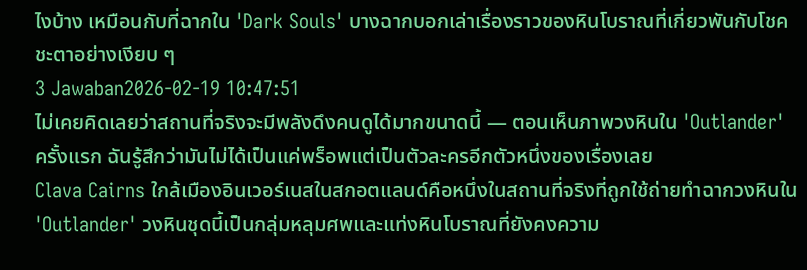ไงบ้าง เหมือนกับที่ฉากใน 'Dark Souls' บางฉากบอกเล่าเรื่องราวของหินโบราณที่เกี่ยวพันกับโชคชะตาอย่างเงียบ ๆ
3 Jawaban2026-02-19 10:47:51
ไม่เคยคิดเลยว่าสถานที่จริงจะมีพลังดึงคนดูได้มากขนาดนี้ — ตอนเห็นภาพวงหินใน 'Outlander' ครั้งแรก ฉันรู้สึกว่ามันไม่ได้เป็นแค่พร็อพแต่เป็นตัวละครอีกตัวหนึ่งของเรื่องเลย
Clava Cairns ใกล้เมืองอินเวอร์เนสในสกอตแลนด์คือหนึ่งในสถานที่จริงที่ถูกใช้ถ่ายทำฉากวงหินใน 'Outlander' วงหินชุดนี้เป็นกลุ่มหลุมศพและแท่งหินโบราณที่ยังคงความ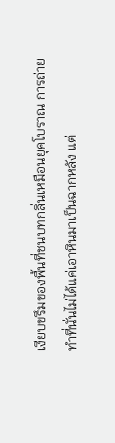เงียบขรึมของพื้นที่ชนบทกลิ่นเหมือนยุคโบราณ การถ่ายทำที่นั่นไม่ได้แค่เอาหินมาเป็นฉากหลัง แต่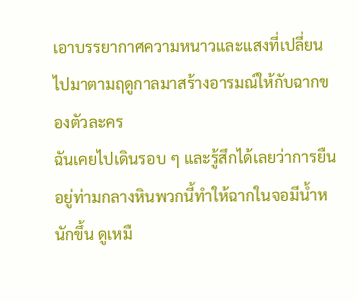เอาบรรยากาศความหนาวและแสงที่เปลี่ยนไปมาตามฤดูกาลมาสร้างอารมณ์ให้กับฉากของตัวละคร
ฉันเคยไปเดินรอบ ๆ และรู้สึกได้เลยว่าการยืนอยู่ท่ามกลางหินพวกนี้ทำให้ฉากในจอมีน้ำหนักขึ้น ดูเหมื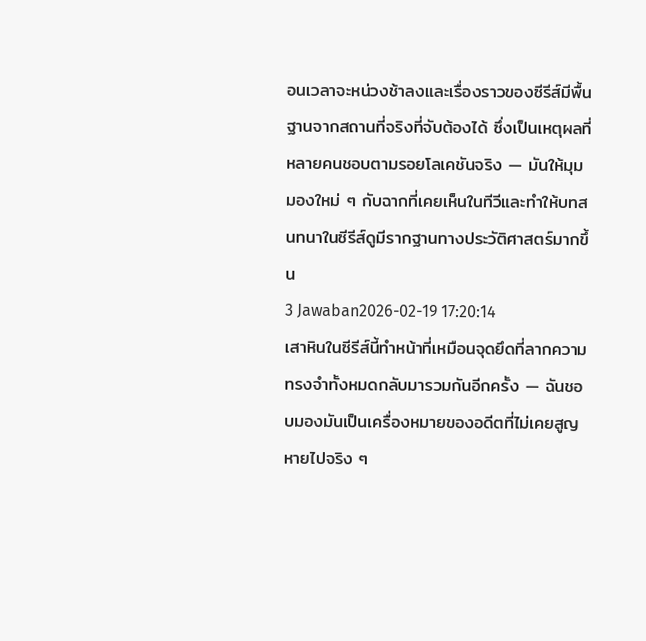อนเวลาจะหน่วงช้าลงและเรื่องราวของซีรีส์มีพื้นฐานจากสถานที่จริงที่จับต้องได้ ซึ่งเป็นเหตุผลที่หลายคนชอบตามรอยโลเคชันจริง — มันให้มุมมองใหม่ ๆ กับฉากที่เคยเห็นในทีวีและทำให้บทสนทนาในซีรีส์ดูมีรากฐานทางประวัติศาสตร์มากขึ้น
3 Jawaban2026-02-19 17:20:14
เสาหินในซีรีส์นี้ทำหน้าที่เหมือนจุดยึดที่ลากความทรงจำทั้งหมดกลับมารวมกันอีกครั้ง — ฉันชอบมองมันเป็นเครื่องหมายของอดีตที่ไม่เคยสูญหายไปจริง ๆ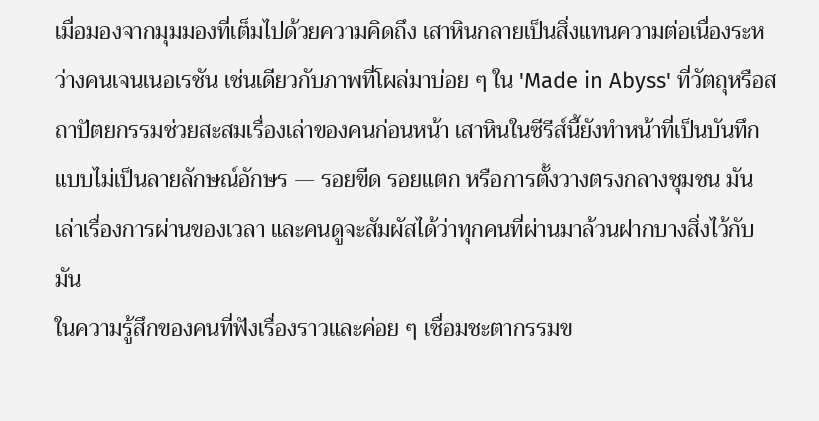เมื่อมองจากมุมมองที่เต็มไปด้วยความคิดถึง เสาหินกลายเป็นสิ่งแทนความต่อเนื่องระหว่างคนเจนเนอเรชัน เช่นเดียวกับภาพที่โผล่มาบ่อย ๆ ใน 'Made in Abyss' ที่วัตถุหรือสถาปัตยกรรมช่วยสะสมเรื่องเล่าของคนก่อนหน้า เสาหินในซีรีส์นี้ยังทำหน้าที่เป็นบันทึกแบบไม่เป็นลายลักษณ์อักษร — รอยขีด รอยแตก หรือการตั้งวางตรงกลางชุมชน มันเล่าเรื่องการผ่านของเวลา และคนดูจะสัมผัสได้ว่าทุกคนที่ผ่านมาล้วนฝากบางสิ่งไว้กับมัน
ในความรู้สึกของคนที่ฟังเรื่องราวและค่อย ๆ เชื่อมชะตากรรมข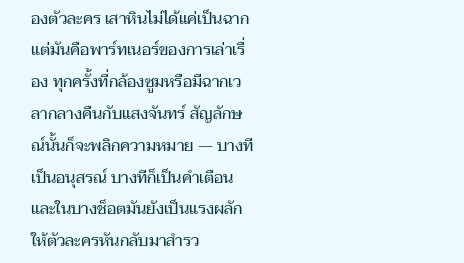องตัวละคร เสาหินไม่ได้แค่เป็นฉาก แต่มันคือพาร์ทเนอร์ของการเล่าเรื่อง ทุกครั้งที่กล้องซูมหรือมีฉากเวลากลางคืนกับแสงจันทร์ สัญลักษณ์นั้นก็จะพลิกความหมาย — บางทีเป็นอนุสรณ์ บางทีก็เป็นคำเตือน และในบางช็อตมันยังเป็นแรงผลักให้ตัวละครหันกลับมาสำรว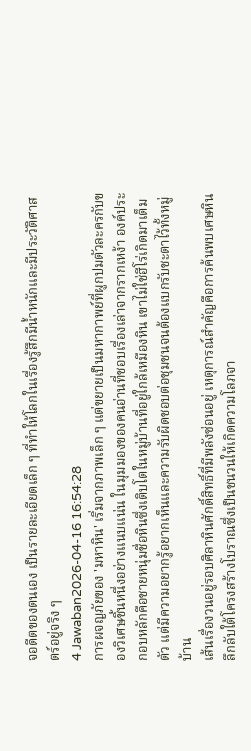จอดีตของตนเอง เป็นรายละเอียดเล็ก ๆ ที่ทำให้โลกในเรื่องรู้สึกมีน้ำหนักและมีประวัติศาสตร์อยู่จริง ๆ
4 Jawaban2026-04-16 16:54:28
การผจญภัยของ 'มหาหิน' เริ่มจากภาพเล็ก ๆ แต่ขยายเป็นมหากาพย์ที่ผูกปมตัวละครกับของวิเศษชิ้นหนึ่งอย่างแนบแน่น ในมุมมองของคนอ่านที่ชอบเรื่องเล่าจากรากเหง้า องค์ประกอบหลักคือชายหนุ่มชื่อหินซึ่งเติบโตในหมู่บ้านที่อยู่ใกล้เหมืองหิน เขาไม่ใช่ฮีโร่เกิดมาเต็มตัว แต่มีความอยากรู้อยากเห็นและความรับผิดชอบต่อชุมชนจนต้องแบกรับชะตาไว้ทั้งหมู่บ้าน
เส้นเรื่องวนอยู่รอบศิลาหินศักดิ์สิทธิ์ที่มีพลังซ่อนอยู่ เหตุการณ์สำคัญคือการค้นพบเศษหินลึกลับใต้โครงสร้างโบราณซึ่งเป็นชนวนให้เกิดความโลภจา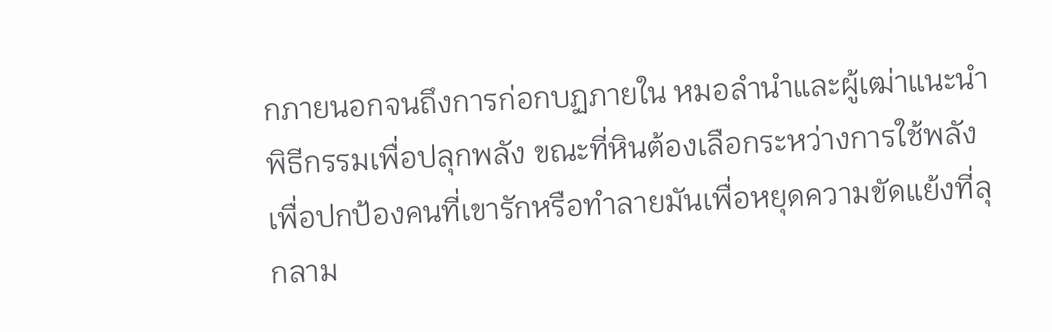กภายนอกจนถึงการก่อกบฏภายใน หมอลำนำและผู้เฒ่าแนะนำพิธีกรรมเพื่อปลุกพลัง ขณะที่หินต้องเลือกระหว่างการใช้พลังเพื่อปกป้องคนที่เขารักหรือทำลายมันเพื่อหยุดความขัดแย้งที่ลุกลาม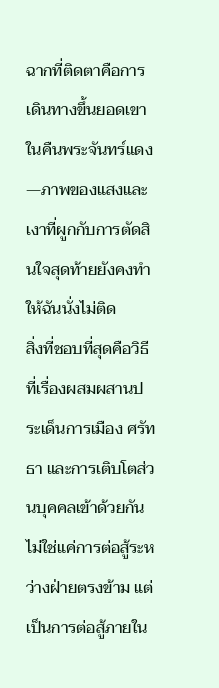ฉากที่ติดตาคือการเดินทางขึ้นยอดเขาในคืนพระจันทร์แดง—ภาพของแสงและเงาที่ผูกกับการตัดสินใจสุดท้ายยังคงทำให้ฉันนั่งไม่ติด
สิ่งที่ชอบที่สุดคือวิธีที่เรื่องผสมผสานประเด็นการเมือง ศรัทธา และการเติบโตส่วนบุคคลเข้าด้วยกัน ไม่ใช่แค่การต่อสู้ระหว่างฝ่ายตรงข้าม แต่เป็นการต่อสู้ภายใน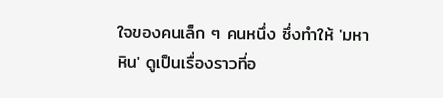ใจของคนเล็ก ๆ คนหนึ่ง ซึ่งทำให้ 'มหาหิน' ดูเป็นเรื่องราวที่อ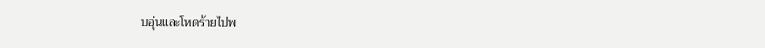บอุ่นและโหดร้ายไปพ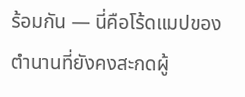ร้อมกัน — นี่คือโร้ดแมปของตำนานที่ยังคงสะกดผู้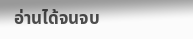อ่านได้จนจบ